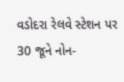વડોદરા રેલવે સ્ટેશન પર 30 જૂને નોન-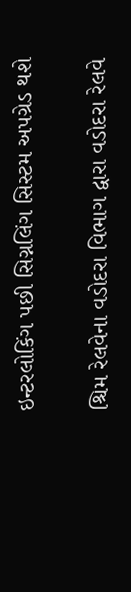ઇન્ટરલોકિંગ પછી સિગ્નલિંગ સિસ્ટમ અપગ્રેડ થશે

શ્ચિમ રેલવેના વડોદરા વિભાગ દ્વારા વડોદરા રેલવે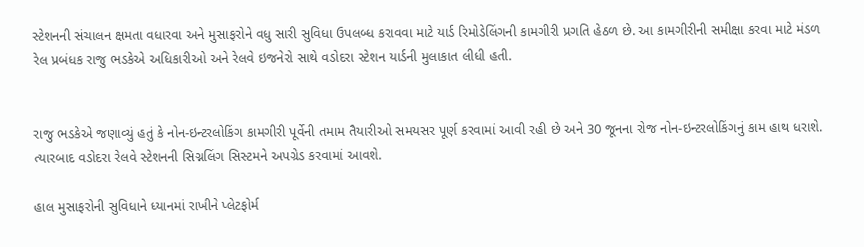સ્ટેશનની સંચાલન ક્ષમતા વધારવા અને મુસાફરોને વધુ સારી સુવિધા ઉપલબ્ધ કરાવવા માટે યાર્ડ રિમોડેલિંગની કામગીરી પ્રગતિ હેઠળ છે. આ કામગીરીની સમીક્ષા કરવા માટે મંડળ રેલ પ્રબંધક રાજુ ભડકેએ અધિકારીઓ અને રેલવે ઇજનેરો સાથે વડોદરા સ્ટેશન યાર્ડની મુલાકાત લીધી હતી.


રાજુ ભડકેએ જણાવ્યું હતું કે નોન-ઇન્ટરલોકિંગ કામગીરી પૂર્વેની તમામ તૈયારીઓ સમયસર પૂર્ણ કરવામાં આવી રહી છે અને 30 જૂનના રોજ નોન-ઇન્ટરલોકિંગનું કામ હાથ ધરાશે. ત્યારબાદ વડોદરા રેલવે સ્ટેશનની સિગ્નલિંગ સિસ્ટમને અપગ્રેડ કરવામાં આવશે.

હાલ મુસાફરોની સુવિધાને ધ્યાનમાં રાખીને પ્લેટફોર્મ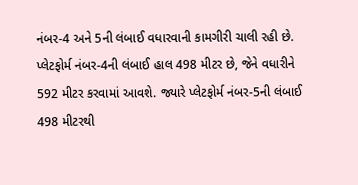નંબર-4 અને 5ની લંબાઈ વધારવાની કામગીરી ચાલી રહી છે. પ્લેટફોર્મ નંબર-4ની લંબાઈ હાલ 498 મીટર છે, જેને વધારીને 592 મીટર કરવામાં આવશે. જ્યારે પ્લેટફોર્મ નંબર-5ની લંબાઈ 498 મીટરથી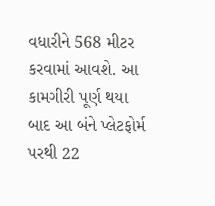વધારીને 568 મીટર કરવામાં આવશે. આ કામગીરી પૂર્ણ થયા બાદ આ બંને પ્લેટફોર્મ પરથી 22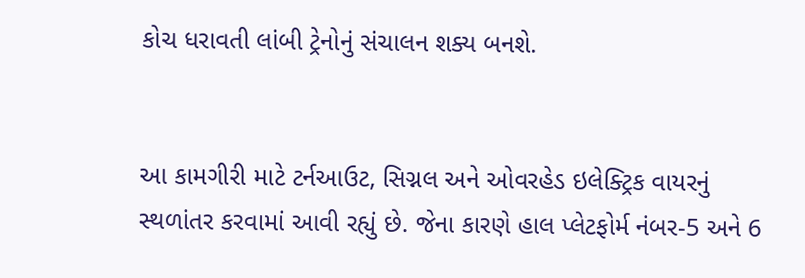કોચ ધરાવતી લાંબી ટ્રેનોનું સંચાલન શક્ય બનશે.


આ કામગીરી માટે ટર્નઆઉટ, સિગ્નલ અને ઓવરહેડ ઇલેક્ટ્રિક વાયરનું સ્થળાંતર કરવામાં આવી રહ્યું છે. જેના કારણે હાલ પ્લેટફોર્મ નંબર-5 અને 6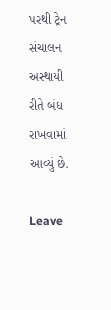પરથી ટ્રેન સંચાલન અસ્થાયી રીતે બંધ રાખવામાં આવ્યું છે.

Leave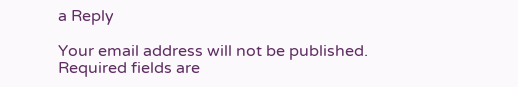a Reply

Your email address will not be published. Required fields are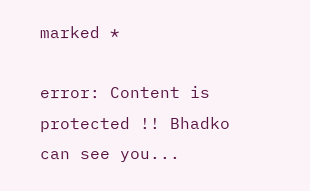marked *

error: Content is protected !! Bhadko can see you...